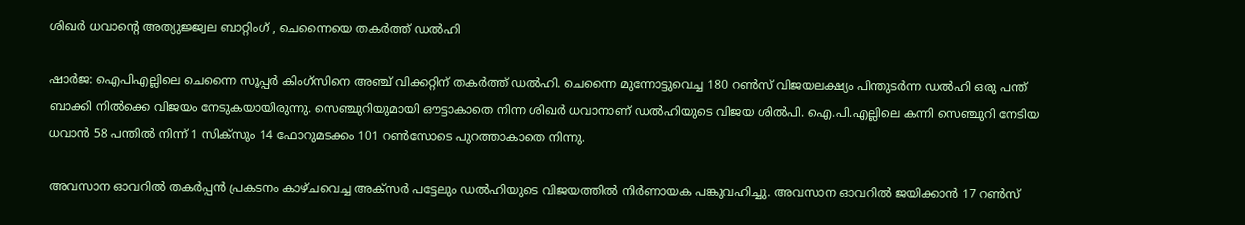ശിഖർ ധവാൻ്റെ അത്യുജ്ജ്വല ബാറ്റിംഗ് , ചെന്നൈയെ തകർത്ത് ഡൽഹി

ഷാര്‍ജ: ഐപിഎല്ലിലെ ചെന്നൈ സൂപ്പർ കിംഗ്സിനെ അഞ്ച് വിക്കറ്റിന് തകര്‍ത്ത് ഡല്‍ഹി. ചെന്നൈ മുന്നോട്ടുവെച്ച 180 റണ്‍സ് വിജയലക്ഷ്യം പിന്തുടര്‍ന്ന ഡൽഹി ഒരു പന്ത് ബാക്കി നില്‍ക്കെ വിജയം നേടുകയായിരുന്നു. സെഞ്ചുറിയുമായി ഔട്ടാകാതെ നിന്ന ശിഖർ ധവാനാണ് ഡല്‍ഹിയുടെ വിജയ ശില്‍പി. ഐ.പി.എല്ലിലെ കന്നി സെഞ്ചുറി നേടിയ ധവാന്‍ 58 പന്തില്‍ നിന്ന് 1 സിക്‌സും 14 ഫോറുമടക്കം 101 റണ്‍സോടെ പുറത്താകാതെ നിന്നു.

അവസാന ഓവറില്‍ തകര്‍പ്പന്‍ പ്രകടനം കാഴ്ചവെച്ച അക്സര്‍ പട്ടേലും ഡൽഹിയുടെ വിജയത്തില്‍ നിര്‍ണായക പങ്കുവഹിച്ചു. അവസാന ഓവറില്‍ ജയിക്കാന്‍ 17 റണ്‍സ്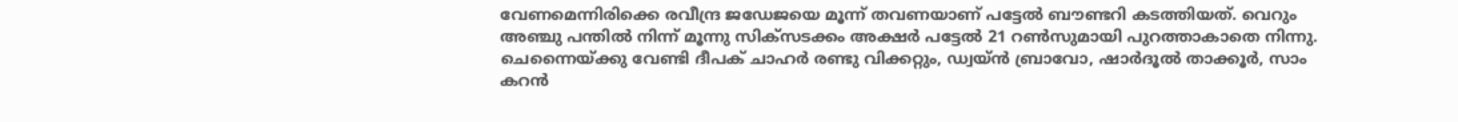വേണമെന്നിരിക്കെ രവീന്ദ്ര ജഡേജയെ മൂന്ന് തവണയാണ് പട്ടേല്‍ ബൗണ്ടറി കടത്തിയത്. വെറും അഞ്ചു പന്തില്‍ നിന്ന് മൂന്നു സിക്‌സടക്കം അക്ഷര്‍ പട്ടേല്‍ 21 റണ്‍സുമായി പുറത്താകാതെ നിന്നു. ചെന്നൈയ്ക്കു വേണ്ടി ദീപക് ചാഹര്‍ രണ്ടു വിക്കറ്റും, ഡ്വയ്ന്‍ ബ്രാവോ, ഷാര്‍ദൂല്‍ താക്കൂര്‍, സാം കറന്‍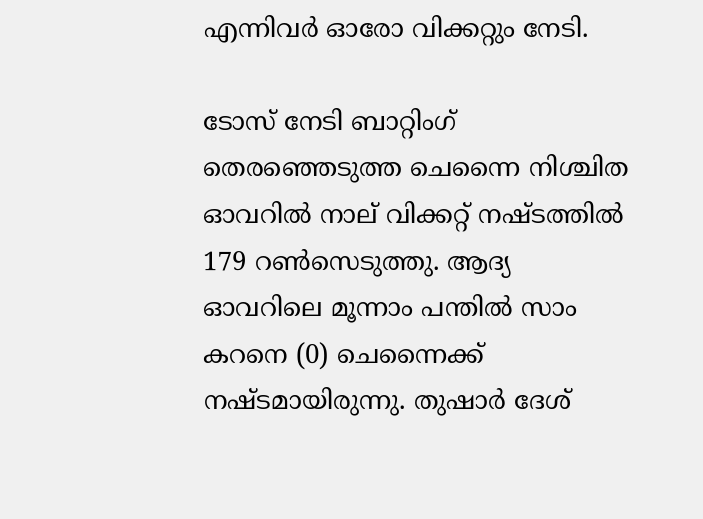എന്നിവര്‍ ഓരോ വിക്കറ്റും നേടി.

ടോസ് നേടി ബാറ്റിംഗ് തെരഞ്ഞെടുത്ത ചെന്നൈ നിശ്ചിത ഓവറില്‍ നാല് വിക്കറ്റ് നഷ്ടത്തില്‍ 179 റണ്‍സെടുത്തു. ആദ്യ ഓവറിലെ മൂന്നാം പന്തില്‍ സാം കറനെ (0) ചെന്നൈക്ക് നഷ്ടമായിരുന്നു. തുഷാര്‍ ദേശ്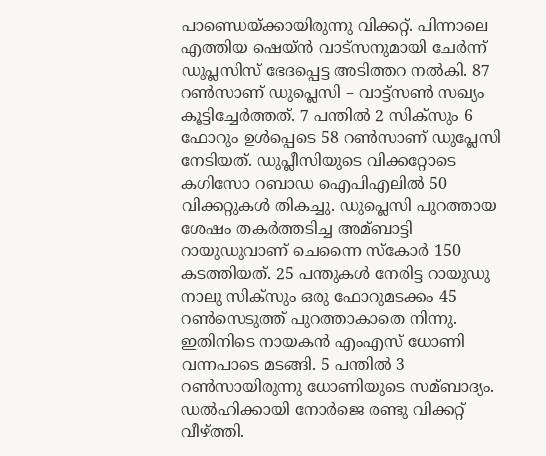പാണ്ഡെയ്ക്കായിരുന്നു വിക്കറ്റ്. പിന്നാലെ എത്തിയ ഷെയ്ന്‍ വാട്സനുമായി ചേര്‍ന്ന് ഡുപ്ലസിസ് ഭേദപ്പെട്ട അടിത്തറ നല്‍കി. 87 റണ്‍സാണ് ഡുപ്ലെസി – വാട്ട്‌സണ്‍ സഖ്യം കൂട്ടിച്ചേര്‍ത്തത്. 7 പന്തില്‍ 2 സിക്സും 6 ഫോറും ഉള്‍പ്പെടെ 58 റണ്‍സാണ് ഡുപ്ലേസി നേടിയത്. ഡുപ്ലീസിയുടെ വിക്കറ്റോടെ കഗിസോ റബാഡ ഐപിഎലില്‍ 50 വിക്കറ്റുകള്‍ തികച്ചു. ഡുപ്ലെസി പുറത്തായ ശേഷം തകര്‍ത്തടിച്ച അമ്ബാട്ടി റായുഡുവാണ് ചെന്നൈ സ്‌കോര്‍ 150 കടത്തിയത്. 25 പന്തുകള്‍ നേരിട്ട റായുഡു നാലു സിക്‌സും ഒരു ഫോറുമടക്കം 45 റണ്‍സെടുത്ത് പുറത്താകാതെ നിന്നു. ഇതിനിടെ നായകന്‍ എംഎസ് ധോണി വന്നപാടെ മടങ്ങി. 5 പന്തില്‍ 3 റണ്‍സായിരുന്നു ധോണിയുടെ സമ്ബാദ്യം. ഡല്‍ഹിക്കായി നോര്‍ജെ രണ്ടു വിക്കറ്റ് വീഴ്ത്തി.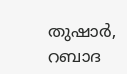തുഷാര്‍, റബാദ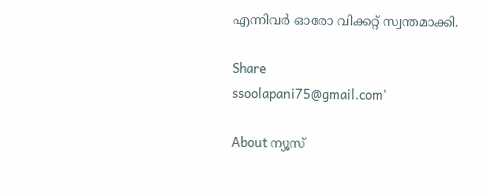എന്നിവര്‍ ഓരോ വിക്കറ്റ് സ്വന്തമാക്കി.

Share
ssoolapani75@gmail.com'

About ന്യൂസ്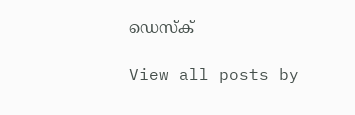ഡെസ്ക്

View all posts by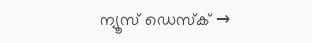ന്യൂസ് ഡെസ്ക് →